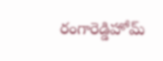రంగారెడ్డిహోమ్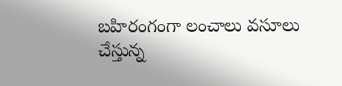బహిరంగంగా లంచాలు వసూలు చేస్తున్న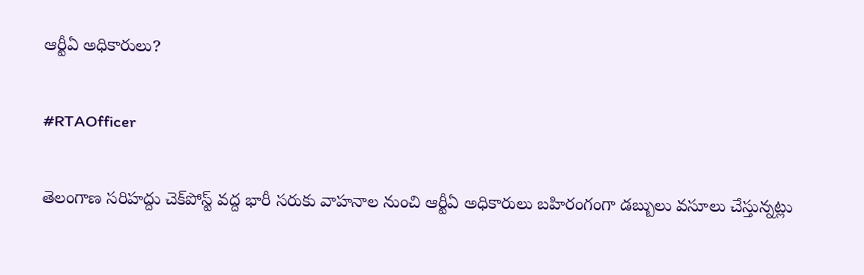ఆర్టీఏ అధికారులు?

#RTAOfficer

తెలంగాణ సరిహద్దు చెక్‌పోస్ట్ వద్ద భారీ సరుకు వాహనాల నుంచి ఆర్టీఏ అధికారులు బహిరంగంగా డబ్బులు వసూలు చేస్తున్నట్లు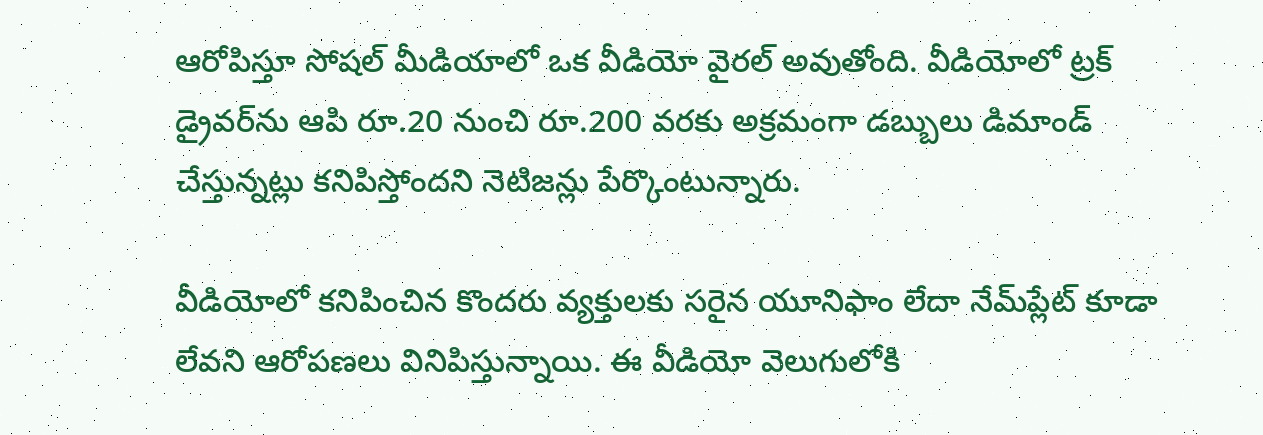ఆరోపిస్తూ సోషల్ మీడియాలో ఒక వీడియో వైరల్ అవుతోంది. వీడియోలో ట్రక్ డ్రైవర్‌ను ఆపి రూ.20 నుంచి రూ.200 వరకు అక్రమంగా డబ్బులు డిమాండ్ చేస్తున్నట్లు కనిపిస్తోందని నెటిజన్లు పేర్కొంటున్నారు.

వీడియోలో కనిపించిన కొందరు వ్యక్తులకు సరైన యూనిఫాం లేదా నేమ్‌ప్లేట్ కూడా లేవని ఆరోపణలు వినిపిస్తున్నాయి. ఈ వీడియో వెలుగులోకి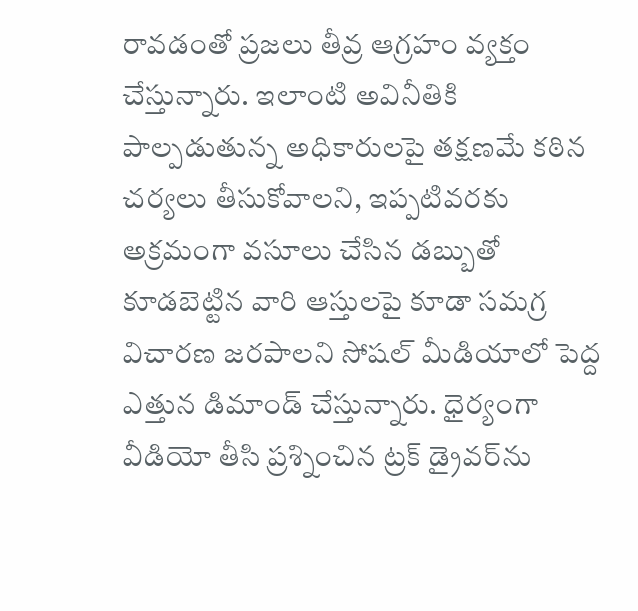రావడంతో ప్రజలు తీవ్ర ఆగ్రహం వ్యక్తం చేస్తున్నారు. ఇలాంటి అవినీతికి పాల్పడుతున్న అధికారులపై తక్షణమే కఠిన చర్యలు తీసుకోవాలని, ఇప్పటివరకు అక్రమంగా వసూలు చేసిన డబ్బుతో కూడబెట్టిన వారి ఆస్తులపై కూడా సమగ్ర విచారణ జరపాలని సోషల్ మీడియాలో పెద్ద ఎత్తున డిమాండ్ చేస్తున్నారు. ధైర్యంగా వీడియో తీసి ప్రశ్నించిన ట్రక్ డ్రైవర్‌ను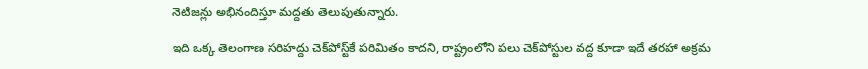నెటిజన్లు అభినందిస్తూ మద్దతు తెలుపుతున్నారు.

ఇది ఒక్క తెలంగాణ సరిహద్దు చెక్‌పోస్ట్‌కే పరిమితం కాదని, రాష్ట్రంలోని పలు చెక్‌పోస్టుల వద్ద కూడా ఇదే తరహా అక్రమ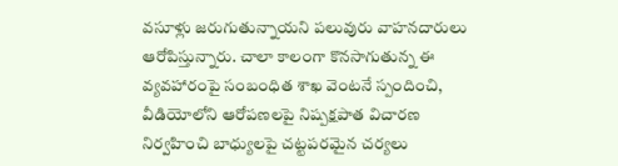వసూళ్లు జరుగుతున్నాయని పలువురు వాహనదారులు ఆరోపిస్తున్నారు. చాలా కాలంగా కొనసాగుతున్న ఈ వ్యవహారంపై సంబంధిత శాఖ వెంటనే స్పందించి, వీడియోలోని ఆరోపణలపై నిష్పక్షపాత విచారణ నిర్వహించి బాధ్యులపై చట్టపరమైన చర్యలు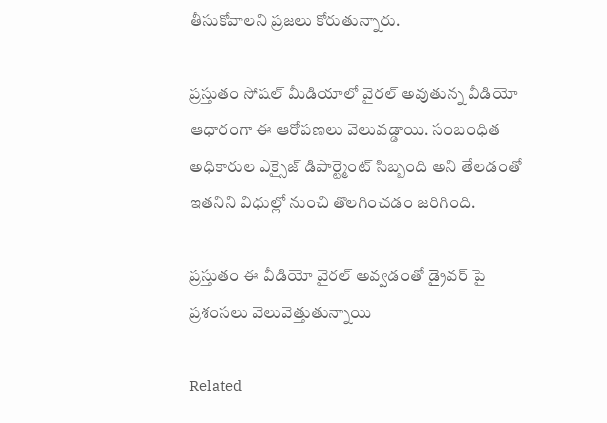తీసుకోవాలని ప్రజలు కోరుతున్నారు.

ప్రస్తుతం సోషల్ మీడియాలో వైరల్ అవుతున్న వీడియో ఆధారంగా ఈ ఆరోపణలు వెలువడ్డాయి. సంబంధిత అధికారుల ఎక్సైజ్ డిపార్ట్మెంట్ సిబ్బంది అని తేలడంతో ఇతనిని విధుల్లో నుంచి తొలగించడం జరిగింది.

ప్రస్తుతం ఈ వీడియో వైరల్ అవ్వడంతో డ్రైవర్ పై ప్రశంసలు వెలువెత్తుతున్నాయి

Related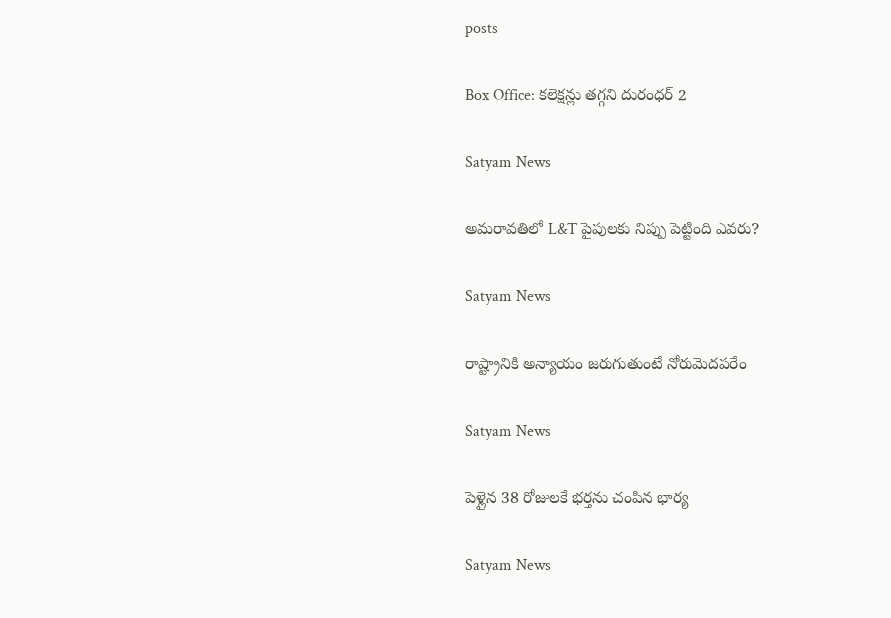posts

Box Office: కలెక్షన్లు తగ్గని దురంధర్ 2

Satyam News

అమరావతిలో L&T పైపులకు నిప్పు పెట్టింది ఎవరు?

Satyam News

రాష్ట్రానికి అన్యాయం జరుగుతుంటే నోరుమెదపరేం

Satyam News

పెళ్లైన 38 రోజులకే భర్తను చంపిన భార్య

Satyam News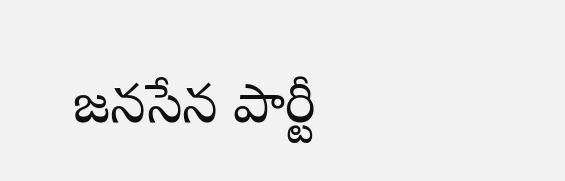జనసేన పార్టీ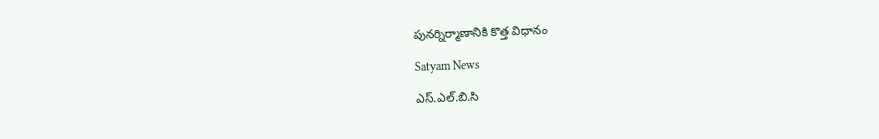పునర్నిర్మాణానికి కొత్త విధానం

Satyam News

ఎస్.ఎల్.బి.సి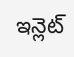ఇన్లెట్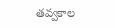తవ్వకాల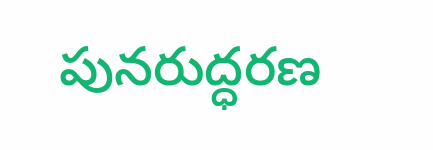పునరుద్ధరణ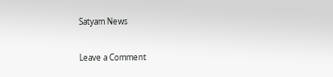Satyam News

Leave a Comment